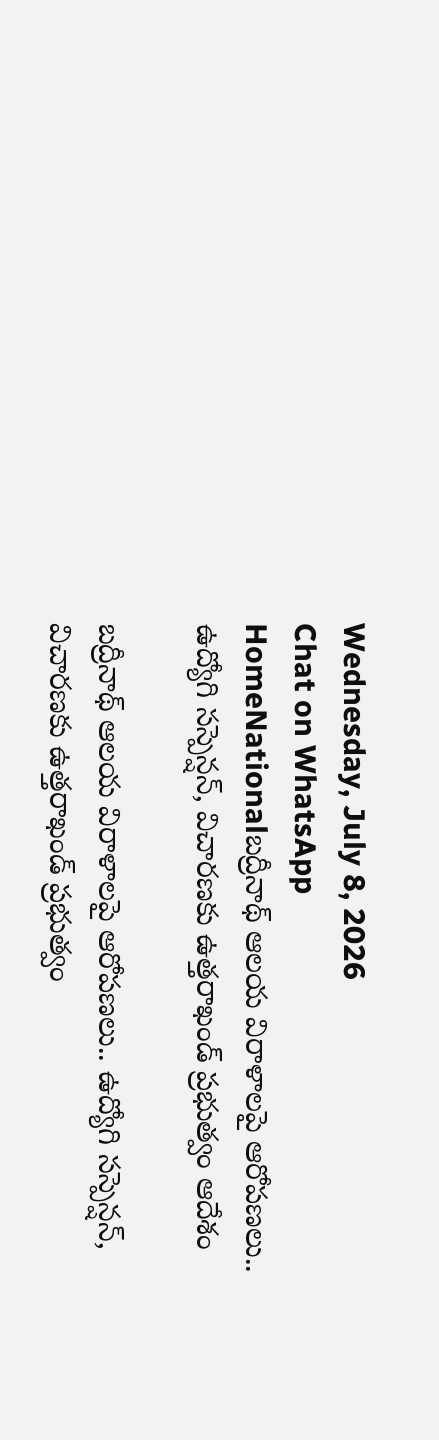Wednesday, July 8, 2026
Chat on WhatsApp
HomeNationalబద్రీనాథ్ ఆలయ విరాళాలపై ఆరోపణలు.. ఉద్యోగి సస్పెన్షన్, విచారణకు ఉత్తరాఖండ్ ప్రభుత్వం ఆదేశం

బద్రీనాథ్ ఆలయ విరాళాలపై ఆరోపణలు.. ఉద్యోగి సస్పెన్షన్, విచారణకు ఉత్తరాఖండ్ ప్రభుత్వం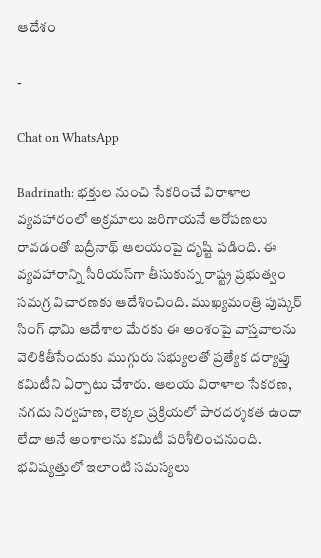ఆదేశం

-

Chat on WhatsApp

Badrinath: భక్తుల నుంచి సేకరించే విరాళాల వ్యవహారంలో అక్రమాలు జరిగాయనే ఆరోపణలు రావడంతో బద్రీనాథ్ ఆలయంపై దృష్టి పడింది. ఈ వ్యవహారాన్ని సీరియస్‌గా తీసుకున్న రాష్ట్ర ప్రభుత్వం సమగ్ర విచారణకు ఆదేశించింది. ముఖ్యమంత్రి పుష్కర్ సింగ్ ధామి ఆదేశాల మేరకు ఈ అంశంపై వాస్తవాలను వెలికితీసేందుకు ముగ్గురు సభ్యులతో ప్రత్యేక దర్యాప్తు కమిటీని ఏర్పాటు చేశారు. ఆలయ విరాళాల సేకరణ, నగదు నిర్వహణ, లెక్కల ప్రక్రియలో పారదర్శకత ఉందా లేదా అనే అంశాలను కమిటీ పరిశీలించనుంది. భవిష్యత్తులో ఇలాంటి సమస్యలు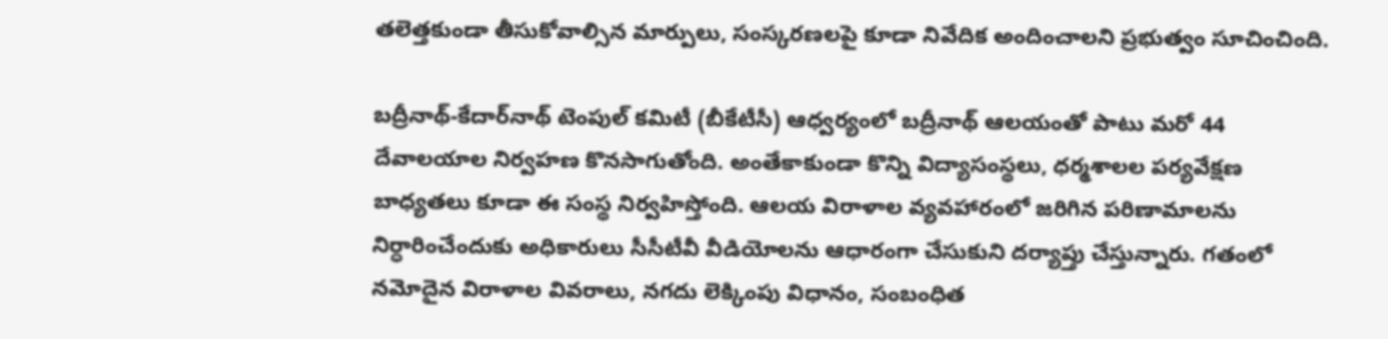తలెత్తకుండా తీసుకోవాల్సిన మార్పులు, సంస్కరణలపై కూడా నివేదిక అందించాలని ప్రభుత్వం సూచించింది.

బద్రీనాథ్-కేదార్‌నాథ్ టెంపుల్ కమిటీ (బీకేటీసీ) ఆధ్వర్యంలో బద్రీనాథ్ ఆలయంతో పాటు మరో 44 దేవాలయాల నిర్వహణ కొనసాగుతోంది. అంతేకాకుండా కొన్ని విద్యాసంస్థలు, ధర్మశాలల పర్యవేక్షణ బాధ్యతలు కూడా ఈ సంస్థ నిర్వహిస్తోంది. ఆలయ విరాళాల వ్యవహారంలో జరిగిన పరిణామాలను నిర్ధారించేందుకు అధికారులు సీసీటీవీ వీడియోలను ఆధారంగా చేసుకుని దర్యాప్తు చేస్తున్నారు. గతంలో నమోదైన విరాళాల వివరాలు, నగదు లెక్కింపు విధానం, సంబంధిత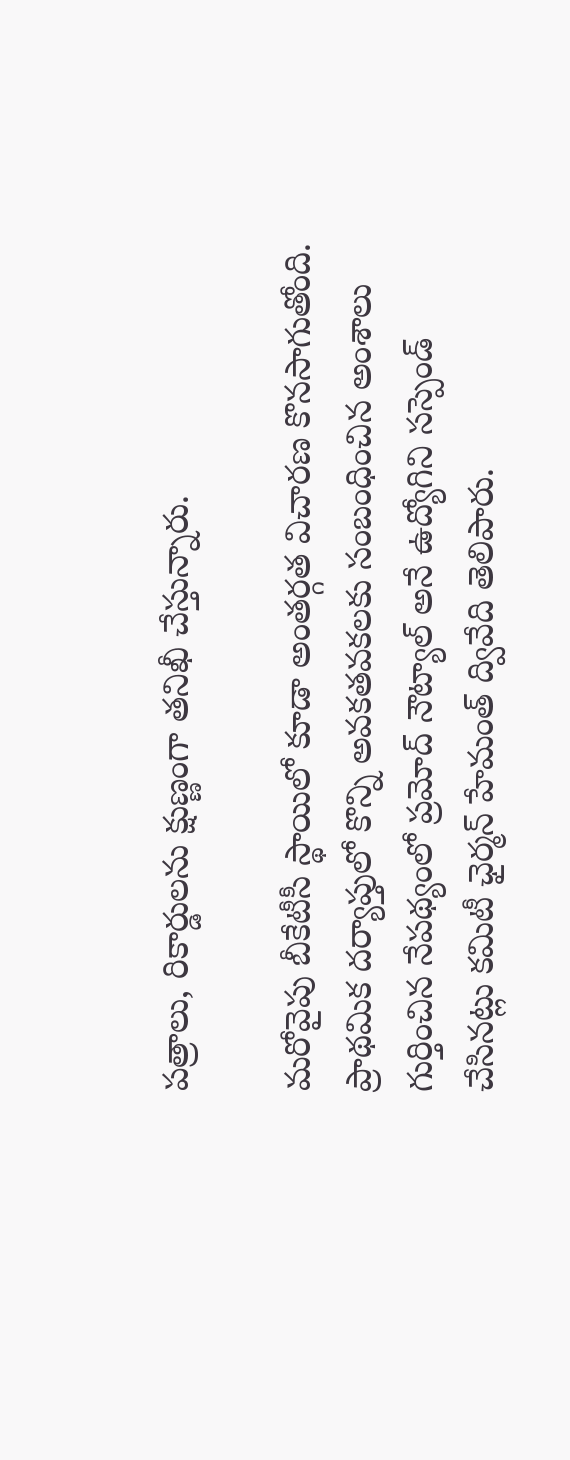పత్రాలు, రికార్డులను క్షుణ్ణంగా తనిఖీ చేస్తున్నారు.

మరోవైపు బీకేటీసీ స్థాయిలో కూడా అంతర్గత విచారణ కొనసాగుతోంది. ప్రాథమిక దర్యాప్తులో కొన్ని అవకతవకలకు సంబంధించిన అంశాలు గుర్తించిన నేపథ్యంలో ప్రమోద్ నౌట్యాల్ అనే ఉద్యోగిని సస్పెండ్ చేసినట్లు కమిటీ ఛైర్మన్ హేమంత్ ద్వివేది తెలిపారు.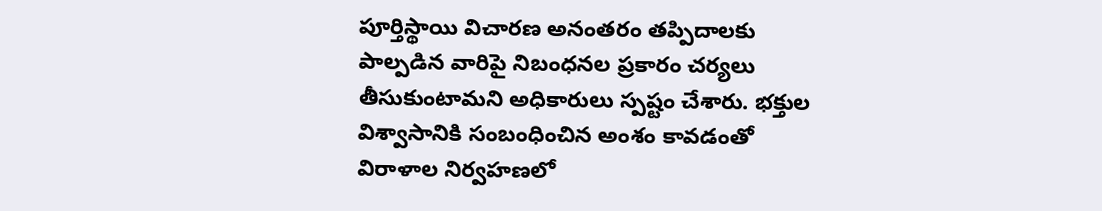పూర్తిస్థాయి విచారణ అనంతరం తప్పిదాలకు పాల్పడిన వారిపై నిబంధనల ప్రకారం చర్యలు తీసుకుంటామని అధికారులు స్పష్టం చేశారు. భక్తుల విశ్వాసానికి సంబంధించిన అంశం కావడంతో విరాళాల నిర్వహణలో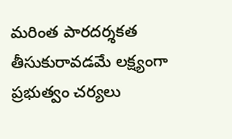మరింత పారదర్శకత తీసుకురావడమే లక్ష్యంగా ప్రభుత్వం చర్యలు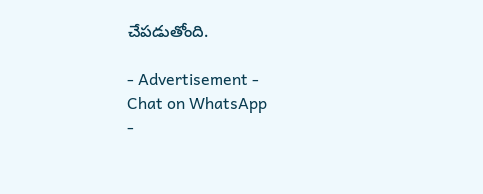చేపడుతోంది.

- Advertisement -
Chat on WhatsApp
-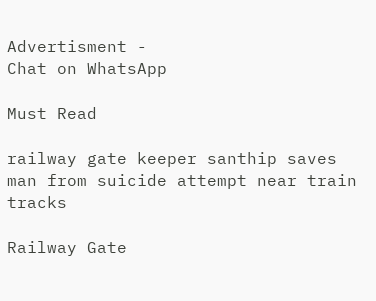Advertisment -
Chat on WhatsApp

Must Read

railway gate keeper santhip saves man from suicide attempt near train tracks

Railway Gate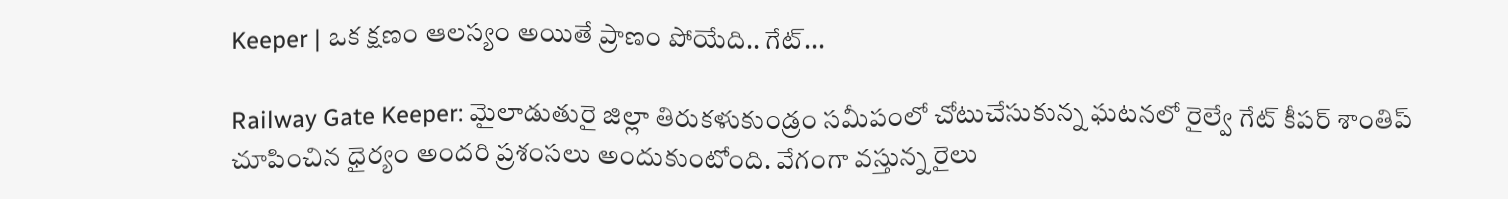Keeper | ఒక క్షణం ఆలస్యం అయితే ప్రాణం పోయేది.. గేట్...

Railway Gate Keeper: మైలాడుతురై జిల్లా తిరుకళుకుండ్రం సమీపంలో చోటుచేసుకున్న ఘటనలో రైల్వే గేట్ కీపర్ శాంతిప్ చూపించిన ధైర్యం అందరి ప్రశంసలు అందుకుంటోంది. వేగంగా వస్తున్న రైలు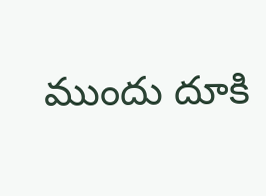ముందు దూకి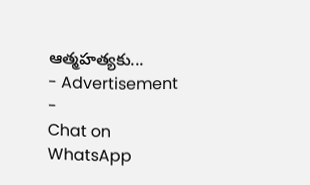ఆత్మహత్యకు...
- Advertisement -
Chat on WhatsApp